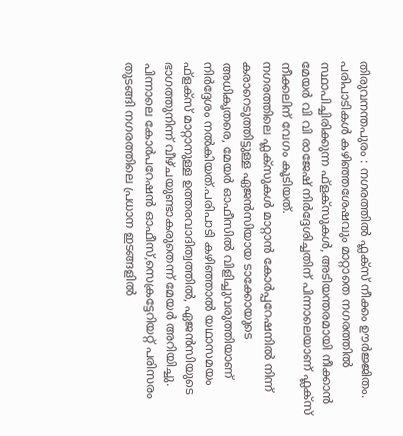തിരുവനന്തപുരം : നഗരത്തിൽ ഫ്ലക്സ് നീക്കം ഊർജ്ജിതം. പരിപാടികൾ കഴിഞ്ഞശേഷവും മാറ്റാതെ നഗരത്തിൽ സ്ഥാപിച്ചിരിക്കുന്ന ഫ്ളക്സുകൾ, അടിയന്തരമായി നീക്കാൻ മേയർ വി വി രാജേഷ് നിർദ്ദേശിച്ചതിന് പിന്നാലെയാണ് ഫ്ലക്സ് നീക്കലിന് വേഗം കൂടിയത്.
നഗരത്തിലെ ഫ്ലക്സുകൾ മാറ്റാൻ കോർപ്പറേഷനിൽ നിന്ന് കരാറെടുത്തിട്ടുള്ള ഏജൻസിയായ ടാക്കോയുടെ അധികൃതരെ, മേയർ ഓഫീസിൽ വിളിച്ചുവരുത്തിയാണ് നിർദ്ദേശം നൽകിയത്.പരിപാടി കഴിഞ്ഞാൽ യഥാസമയം ഫ്ളക്സ് മാറ്റാനുള്ള ഉത്തരവാദിത്വത്തിൽ, ഏജൻസിയുടെ ഭാഗത്തുനിന്ന് വീഴ്ചയുണ്ടാകരുതെന്ന് മേയർ അറിയിച്ചു.
പിന്നാലെ കോർപറേഷൻ ഓഫീസ്,സെക്രട്ടേറിയറ്റ് പരിസരം തുടങ്ങി നഗരത്തിലെ പ്രധാന ഇടങ്ങളിൽ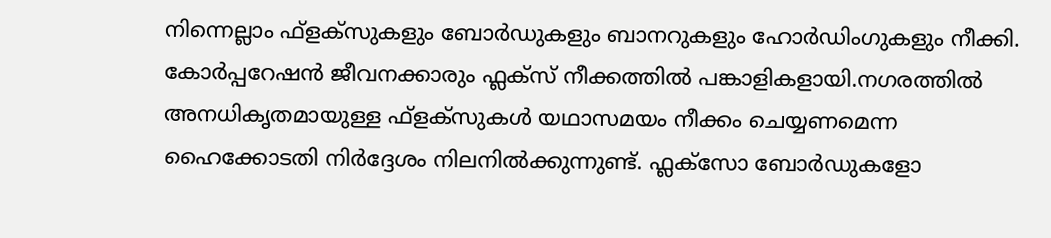നിന്നെല്ലാം ഫ്ളക്സുകളും ബോർഡുകളും ബാനറുകളും ഹോർഡിംഗുകളും നീക്കി. കോർപ്പറേഷൻ ജീവനക്കാരും ഫ്ലക്സ് നീക്കത്തിൽ പങ്കാളികളായി.നഗരത്തിൽ അനധികൃതമായുള്ള ഫ്ളക്സുകൾ യഥാസമയം നീക്കം ചെയ്യണമെന്ന ഹൈക്കോടതി നിർദ്ദേശം നിലനിൽക്കുന്നുണ്ട്. ഫ്ലക്സോ ബോർഡുകളോ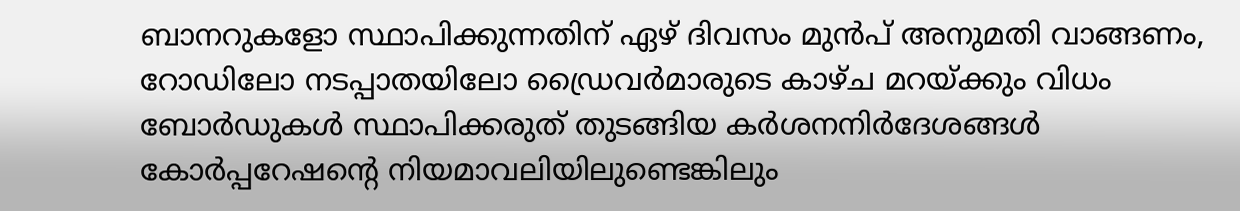ബാനറുകളോ സ്ഥാപിക്കുന്നതിന് ഏഴ് ദിവസം മുൻപ് അനുമതി വാങ്ങണം, റോഡിലോ നടപ്പാതയിലോ ഡ്രൈവർമാരുടെ കാഴ്ച മറയ്ക്കും വിധം ബോർഡുകൾ സ്ഥാപിക്കരുത് തുടങ്ങിയ കർശനനിർദേശങ്ങൾ കോർപ്പറേഷന്റെ നിയമാവലിയിലുണ്ടെങ്കിലും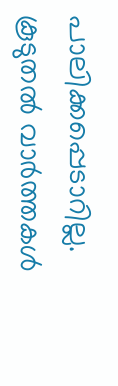പാലിക്കപ്പെടാറില്ല.
കൂടുതൽ വാർത്തകൾ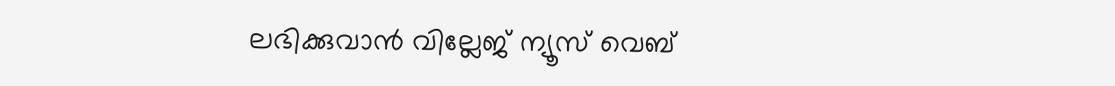ലഭിക്കുവാൻ വില്ലേജ് ന്യൂസ് വെബ്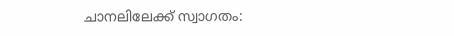ചാനലിലേക്ക് സ്വാഗതം: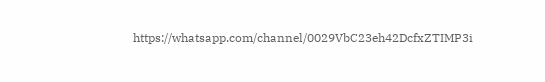https://whatsapp.com/channel/0029VbC23eh42DcfxZTIMP3i